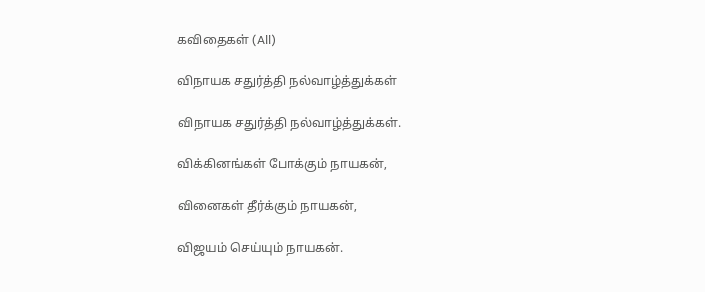கவிதைகள் (All)

விநாயக சதுர்த்தி நல்வாழ்த்துக்கள்

விநாயக சதுர்த்தி நல்வாழ்த்துக்கள்.

விக்கினங்கள் போக்கும் நாயகன்,

வினைகள் தீர்க்கும் நாயகன்,

விஜயம் செய்யும் நாயகன்.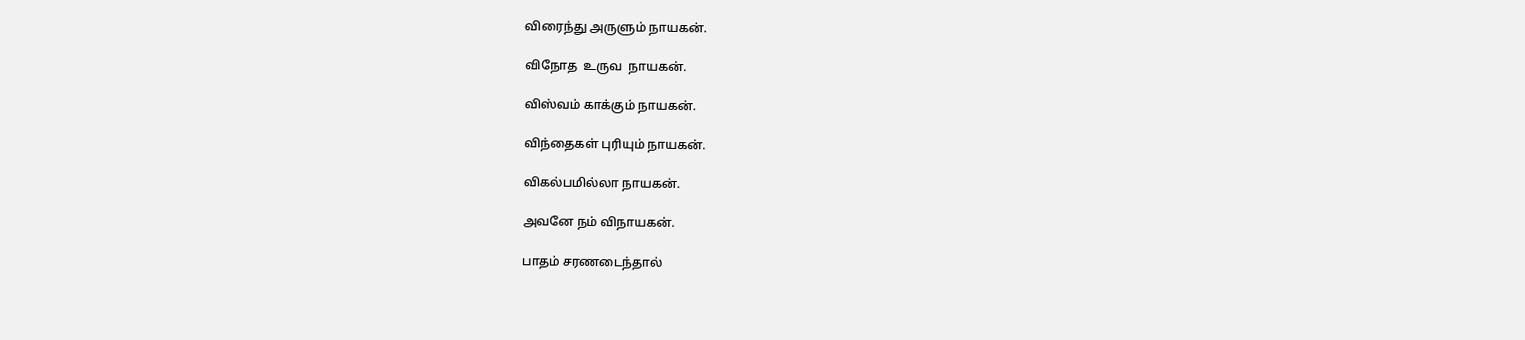விரைந்து அருளும் நாயகன்.

விநோத  உருவ  நாயகன்.

விஸ்வம் காக்கும் நாயகன்.

விந்தைகள் புரியும் நாயகன்.

விகல்பமில்லா நாயகன்.

அவனே நம் விநாயகன்.

பாதம் சரணடைந்தால்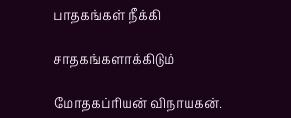பாதகங்கள் நீக்கி

சாதகங்களாக்கிடும்

மோதகப்ரியன் விநாயகன்.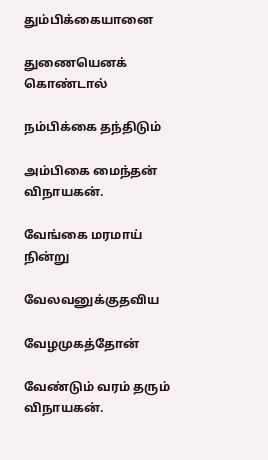தும்பிக்கையானை

துணையெனக் கொண்டால்

நம்பிக்கை தந்திடும்

அம்பிகை மைந்தன் விநாயகன்.

வேங்கை மரமாய் நின்று

வேலவனுக்குதவிய

வேழமுகத்தோன்

வேண்டும் வரம் தரும் விநாயகன்.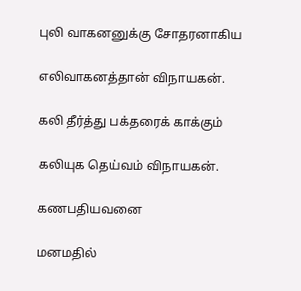புலி வாகனனுக்கு சோதரனாகிய

எலிவாகனத்தான் விநாயகன்.

கலி தீர்த்து பக்தரைக் காக்கும்

கலியுக தெய்வம் விநாயகன்.

கணபதியவனை

மனமதில்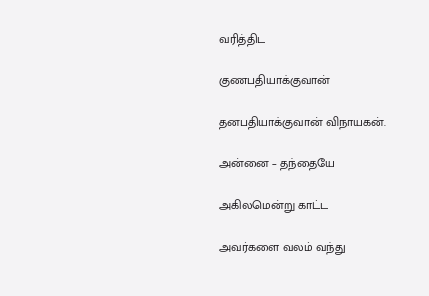வரித்திட

குணபதியாக்குவான்

தனபதியாக்குவான் விநாயகன்.

அன்னை – தந்தையே

அகிலமென்று காட்ட

அவர்களை வலம் வந்து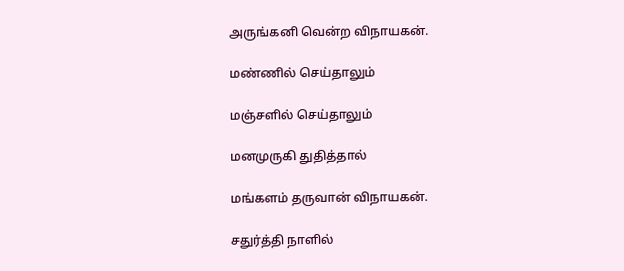அருங்கனி வென்ற விநாயகன்.

மண்ணில் செய்தாலும்

மஞ்சளில் செய்தாலும்

மனமுருகி துதித்தால்

மங்களம் தருவான் விநாயகன்.

சதுர்த்தி நாளில்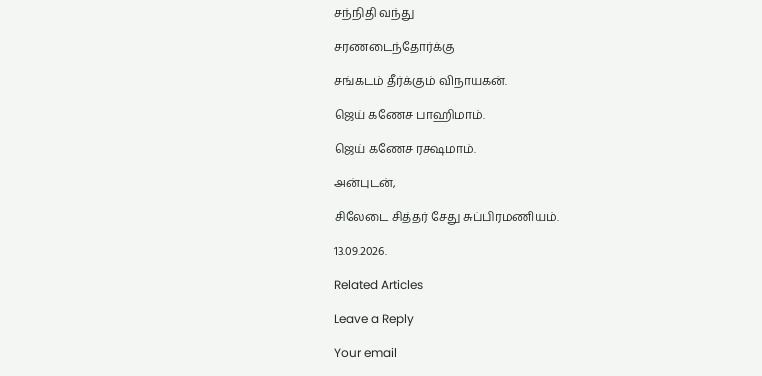சந்நிதி வந்து

சரணடைந்தோர்க்கு

சங்கடம் தீர்க்கும் விநாயகன்.

ஜெய் கணேச பாஹிமாம்.

ஜெய் கணேச ரக்ஷமாம்.

அன்புடன்,

சிலேடை சித்தர் சேது சுப்பிரமணியம்.

13.09.2026.

Related Articles

Leave a Reply

Your email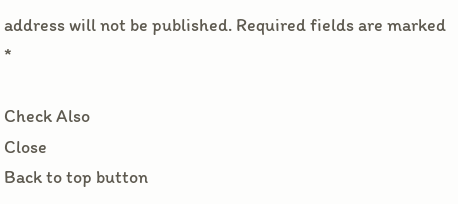address will not be published. Required fields are marked *

Check Also
Close
Back to top button